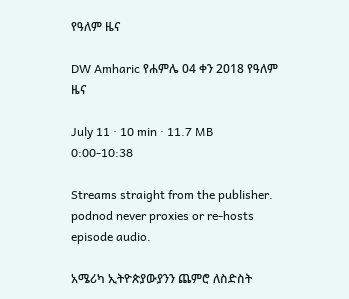የዓለም ዜና

DW Amharic የሐምሌ 04 ቀን 2018 የዓለም ዜና

July 11 · 10 min · 11.7 MB
0:00-10:38

Streams straight from the publisher. podnod never proxies or re-hosts episode audio.

አሜሪካ ኢትዮጵያውያንን ጨምሮ ለስድስት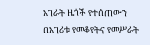አገራት ዜጎች የተሰጠውን በአገሪቱ የመቆየትና የመሥራት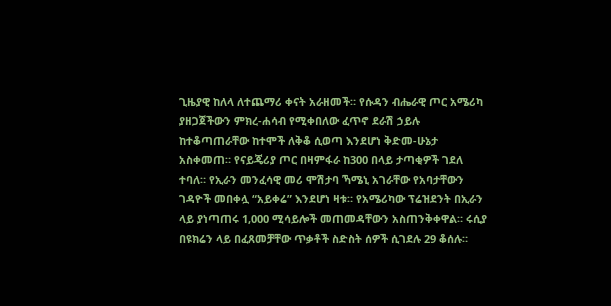ጊዜያዊ ከለላ ለተጨማሪ ቀናት አራዘመች። የሱዳን ብሔራዊ ጦር አሜሪካ ያዘጋጀችውን ምክረ-ሐሳብ የሚቀበለው ፈጥኖ ደራሽ ኃይሉ ከተቆጣጠራቸው ከተሞች ለቅቆ ሲወጣ እንደሆነ ቅድመ-ሁኔታ አስቀመጠ። የናይጄሪያ ጦር በዛምፋራ ከ300 በላይ ታጣቂዎች ገደለ ተባለ። የኢራን መንፈሳዊ መሪ ሞሽታባ ኻሜኒ አገራቸው የአባታቸውን ገዳዮች መበቀሏ “አይቀሬ” እንደሆነ ዛቱ። የአሜሪካው ፕሬዝደንት በኢራን ላይ ያነጣጠሩ 1,000 ሚሳይሎች መጠመዳቸውን አስጠንቅቀዋል። ሩሲያ በዩክሬን ላይ በፈጸመቻቸው ጥቃቶች ስድስት ሰዎች ሲገደሉ 29 ቆሰሉ።